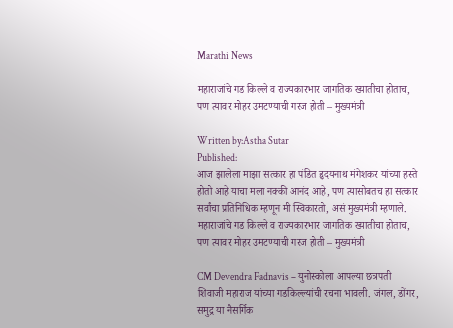Marathi News

महाराजांचे गड किल्ले व राज्यकारभार जागतिक ख्यातीचा होताच, पण त्यावर मोहर उमटण्याची गरज होती – मुख्यमंत्री

Written by:Astha Sutar
Published:
आज झालेला माझा सत्कार हा पंडित हृदयनाथ मंगेशकर यांच्या हस्ते होतो आहे याचा मला नक्की आनंद आहे, पण त्यासोबतच हा सत्कार सर्वांचा प्रतिनिधिक म्हणून मी स्विकारतो, असं मुख्यमंत्री म्हणाले.
महाराजांचे गड किल्ले व राज्यकारभार जागतिक ख्यातीचा होताच, पण त्यावर मोहर उमटण्याची गरज होती – मुख्यमंत्री

CM Devendra Fadnavis – युनोस्कोला आपल्या छत्रपती शिवाजी महाराज यांच्या गडकिल्ल्यांची रचना भावली. जंगल, डोंगर, समुद्र या नैसर्गिक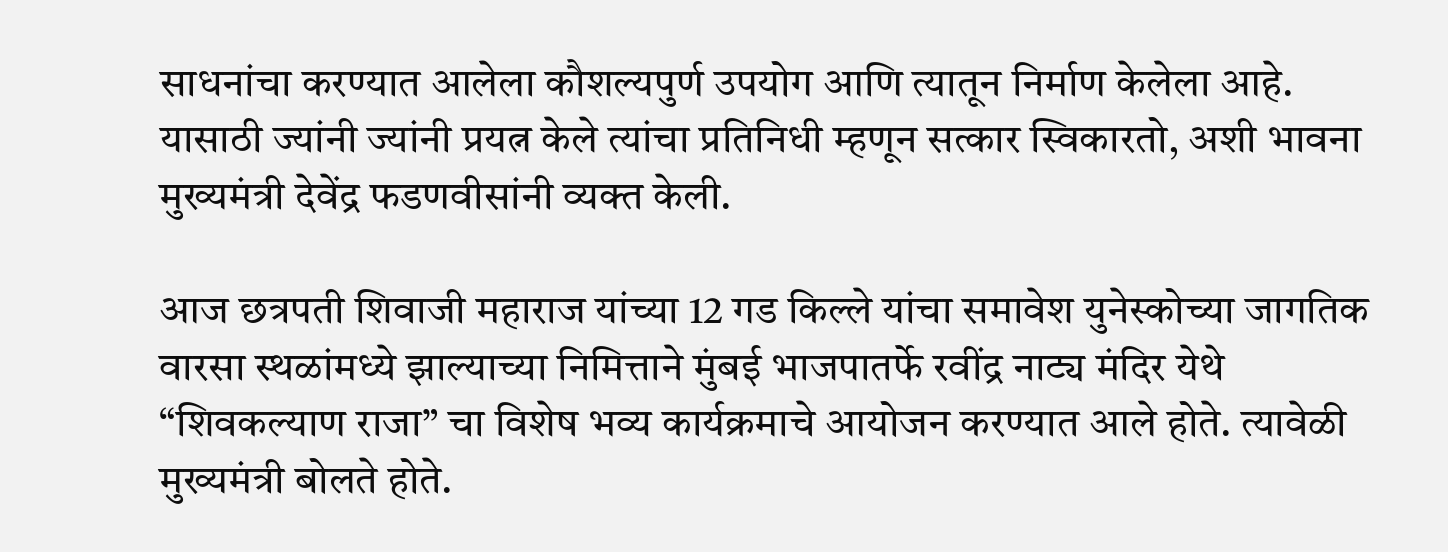साधनांचा करण्यात आलेला कौशल्यपुर्ण उपयोग आणि त्यातून निर्माण केलेला आहे. यासाठी ज्यांनी ज्यांनी प्रयत्न केले त्यांचा प्रतिनिधी म्हणून सत्कार स्विकारतो, अशी भावना मुख्यमंत्री देवेंद्र फडणवीसांनी व्यक्त केली.

आज छत्रपती शिवाजी महाराज यांच्या 12 गड किल्ले यांचा समावेश युनेस्कोच्या जागतिक वारसा स्थळांमध्ये झाल्याच्या निमित्ताने मुंबई भाजपातर्फे रवींद्र नाट्य मंदिर येथे “शिवकल्याण राजा” चा विशेष भव्य कार्यक्रमाचे आयोजन करण्यात आले होते. त्यावेळी मुख्यमंत्री बोलते होते.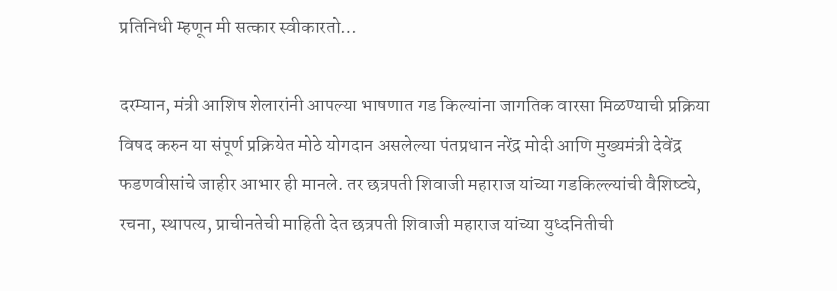प्रतिनिधी म्हणून मी सत्कार स्वीकारतो…

दरम्यान, मंत्री आशिष शेलारांनी आपल्या भाषणात गड किल्यांना जागतिक वारसा मिळण्याची प्रक्रिया विषद करुन या संपूर्ण प्रक्रियेत मोठे योगदान असलेल्या पंतप्रधान नरेंद्र मोदी आणि मुख्यमंत्री देवेंद्र फडणवीसांचे जाहीर आभार ही मानले. तर छत्रपती शिवाजी महाराज यांच्या गडकिल्ल्यांची वैशिष्ट्ये, रचना, स्थापत्य, प्राचीनतेची माहिती देत छत्रपती शिवाजी महाराज यांच्या युध्दनितीची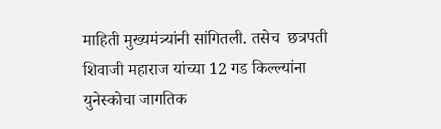माहिती मुख्यमंत्र्यांनी सांगितली. तसेच  छत्रपती शिवाजी महाराज यांच्या 12 गड किल्ल्यांना युनेस्कोचा जागतिक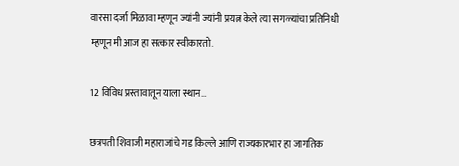वारसा दर्जा मिळावा म्हणून ज्यांनी ज्यांनी प्रयत्न केले त्या सगळ्यांचा प्रतिनिधी म्हणून मी आज हा सत्कार स्वीकारतो.

12 विविध प्रस्तावातून याला स्थान…

छत्रपती शिवाजी महाराजांचे गड किल्ले आणि राज्यकारभार हा जागतिक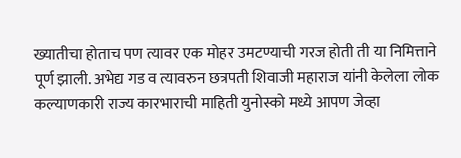ख्यातीचा होताच पण त्यावर एक मोहर उमटण्याची गरज होती ती या निमित्ताने पूर्ण झाली. अभेद्य गड व त्यावरुन छत्रपती शिवाजी महाराज यांनी केलेला लोक कल्याणकारी राज्य कारभाराची माहिती युनोस्को मध्ये आपण जेव्हा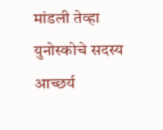मांडली तेव्हा युनोस्कोचे सदस्य आच्छर्य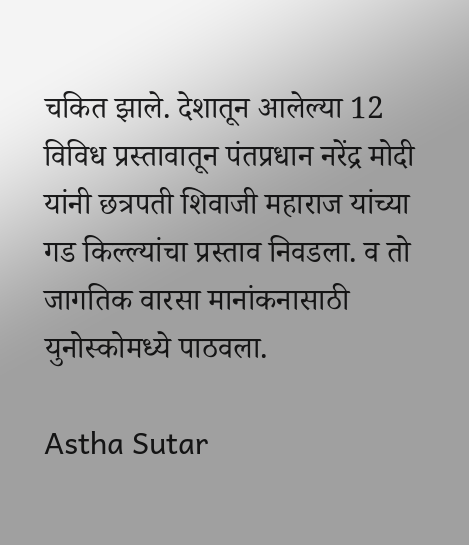चकित झाले. देशातून आलेल्या 12 विविध प्रस्तावातून पंतप्रधान नरेंद्र मोदी यांनी छत्रपती शिवाजी महाराज यांच्या गड किल्ल्यांचा प्रस्ताव निवडला. व तो जागतिक वारसा मानांकनासाठी युनोस्कोमध्ये पाठवला.

Astha Sutar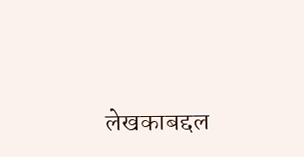लेखकाबद्दल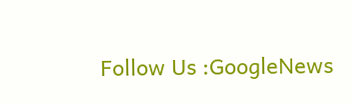Follow Us :GoogleNews